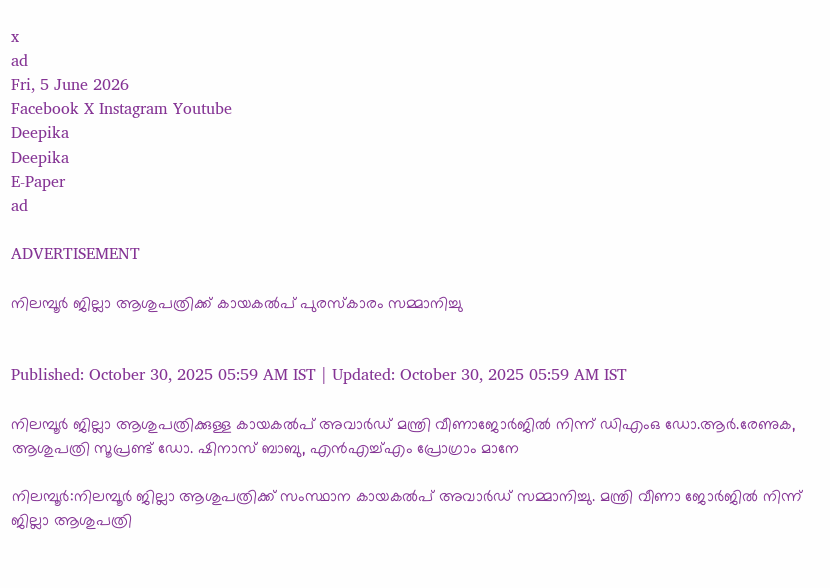x
ad
Fri, 5 June 2026
Facebook X Instagram Youtube
Deepika
Deepika
E-Paper
ad

ADVERTISEMENT

നിലമ്പൂർ ജില്ലാ ആശുപത്രിക്ക് കായകൽപ് പുരസ്കാരം സമ്മാനിച്ചു


Published: October 30, 2025 05:59 AM IST | Updated: October 30, 2025 05:59 AM IST

നിലമ്പൂർ ജില്ലാ ആശുപത്രിക്കുള്ള കായകൽപ് അവാർഡ് മന്ത്രി വീണാജോർജിൽ നിന്ന് ഡിഎംഒ ഡോ.ആർ.രേണുക, ആശുപത്രി സൂപ്രണ്ട് ഡോ. ഷിനാസ് ബാബു, എൻഎച്ച്എം പ്രോഗ്രാം മാനേ

നിലമ്പൂർ:നിലമ്പൂർ ജില്ലാ ആശുപത്രിക്ക് സംസ്ഥാന കായകൽപ് അവാർഡ് സമ്മാനിച്ചു. മന്ത്രി വീണാ ജോർജിൽ നിന്ന് ജില്ലാ ആശുപത്രി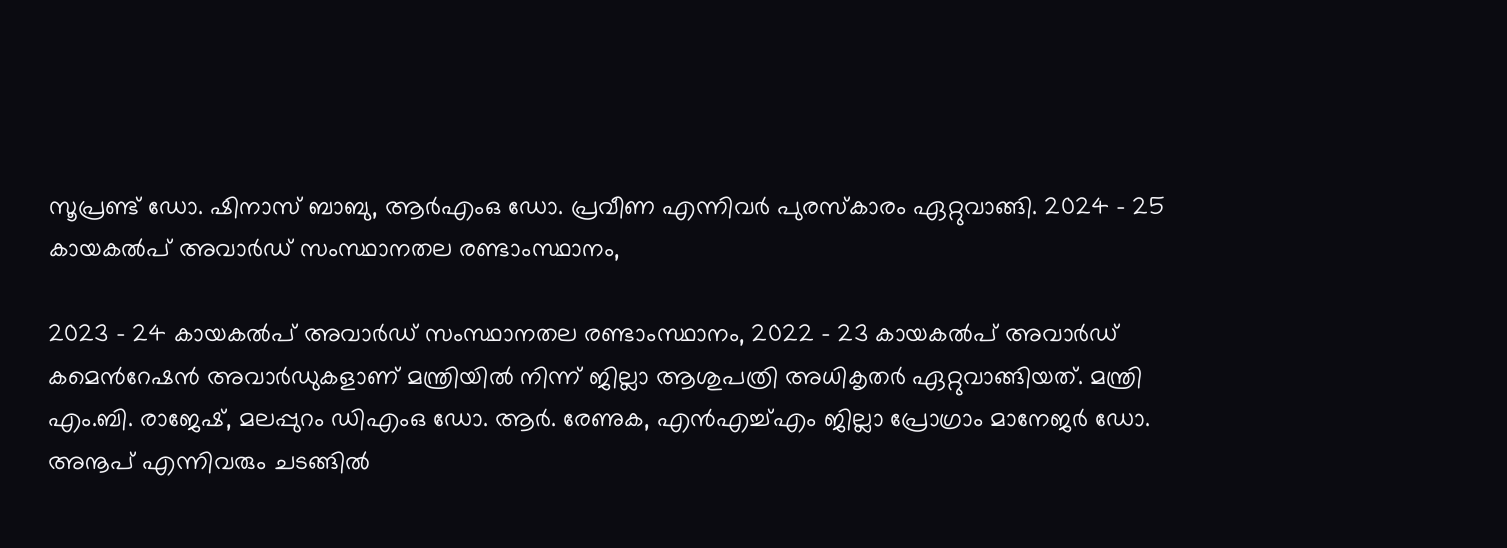സൂപ്രണ്ട് ഡോ. ഷിനാസ് ബാബു, ആർഎംഒ ഡോ. പ്രവീണ എന്നിവർ പുരസ്കാരം ഏറ്റുവാങ്ങി. 2024 - 25 കായകൽപ് അവാർഡ് സംസ്ഥാനതല രണ്ടാംസ്ഥാനം,

2023 - 24 കായകൽപ് അവാർഡ് സംസ്ഥാനതല രണ്ടാംസ്ഥാനം, 2022 - 23 കായകൽപ് അവാർഡ് കമെന്‍റേഷൻ അവാർഡുകളാണ് മന്ത്രിയിൽ നിന്ന് ജില്ലാ ആശുപത്രി അധികൃതർ ഏറ്റുവാങ്ങിയത്. മന്ത്രി എം.ബി. രാജേഷ്, മലപ്പുറം ഡിഎംഒ ഡോ. ആർ. രേണുക, എൻഎച്ച്എം ജില്ലാ പ്രോഗ്രാം മാനേജർ ഡോ. അനൂപ് എന്നിവരും ചടങ്ങിൽ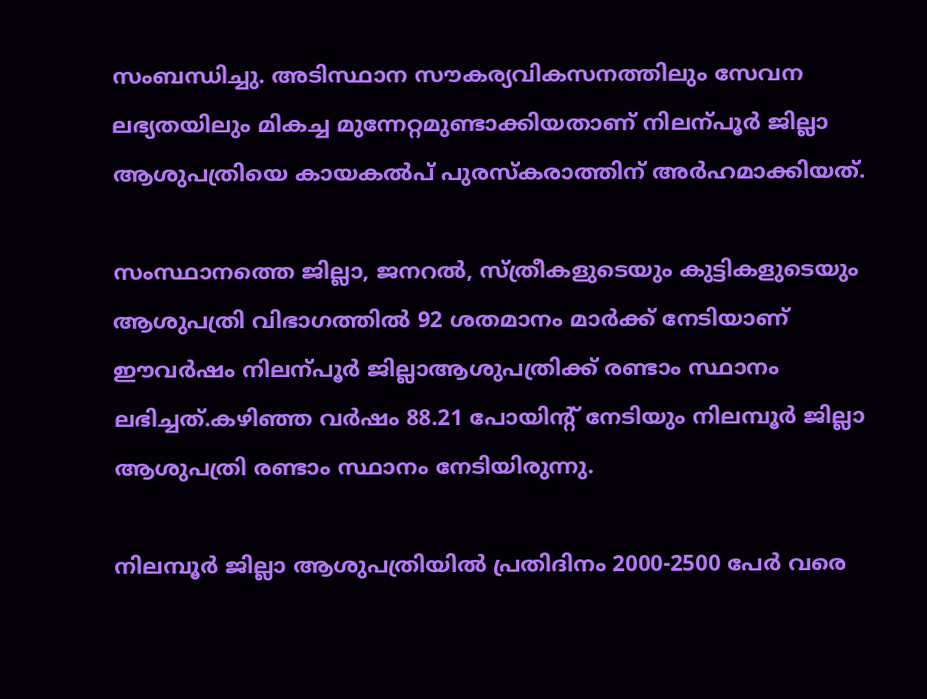സംബന്ധിച്ചു. അടിസ്ഥാന സൗകര്യവികസനത്തിലും സേവന ലഭ്യതയിലും മികച്ച മുന്നേറ്റമുണ്ടാക്കിയതാണ് നിലന്പൂർ ജില്ലാ ആശുപത്രിയെ കായകൽപ് പുരസ്കരാത്തിന് അർഹമാക്കിയത്.

സംസ്ഥാനത്തെ ജില്ലാ, ജനറൽ, സ്ത്രീകളുടെയും കുട്ടികളുടെയും ആശുപത്രി വിഭാഗത്തിൽ 92 ശതമാനം മാർക്ക് നേടിയാണ് ഈവർഷം നിലന്പൂർ ജില്ലാആശുപത്രിക്ക് രണ്ടാം സ്ഥാനം ലഭിച്ചത്.കഴിഞ്ഞ വർഷം 88.21 പോയിന്‍റ് നേടിയും നിലമ്പൂർ ജില്ലാ ആശുപത്രി രണ്ടാം സ്ഥാനം നേടിയിരുന്നു.

നിലമ്പൂർ ജില്ലാ ആശുപത്രിയിൽ പ്രതിദിനം 2000-2500 പേർ വരെ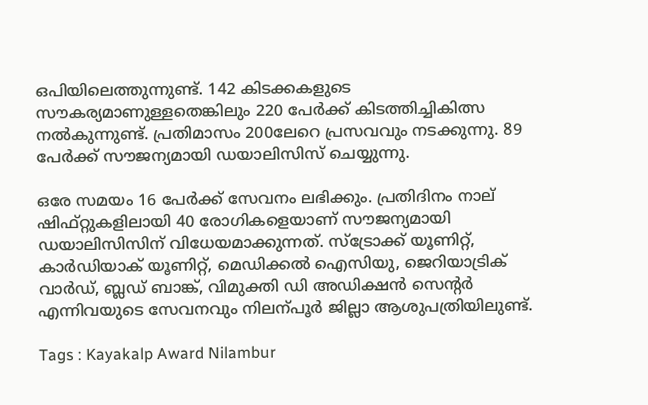ഒപിയിലെത്തുന്നുണ്ട്. 142 കിടക്കകളുടെ സൗകര്യമാണുള്ളതെങ്കിലും 220 പേർക്ക് കിടത്തിച്ചികിത്സ നൽകുന്നുണ്ട്. പ്രതിമാസം 200ലേറെ പ്രസവവും നടക്കുന്നു. 89 പേർക്ക് സൗജന്യമായി ഡയാലിസിസ് ചെയ്യുന്നു.

ഒരേ സമയം 16 പേർക്ക് സേവനം ലഭിക്കും. പ്രതിദിനം നാല് ഷിഫ്റ്റുകളിലായി 40 രോഗികളെയാണ് സൗജന്യമായി ഡയാലിസിസിന് വിധേയമാക്കുന്നത്. സ്ട്രോക്ക് യൂണിറ്റ്, കാർഡിയാക് യൂണിറ്റ്, മെഡിക്കൽ ഐസിയു, ജെറിയാട്രിക് വാർഡ്, ബ്ലഡ് ബാങ്ക്, വിമുക്തി ഡി അഡിക്ഷൻ സെന്‍റർ എന്നിവയുടെ സേവനവും നിലന്പൂർ ജില്ലാ ആശുപത്രിയിലുണ്ട്.

Tags : Kayakalp Award Nilambur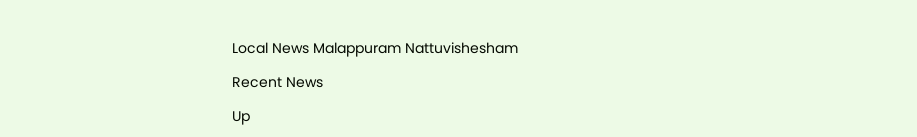Local News Malappuram Nattuvishesham

Recent News

Up